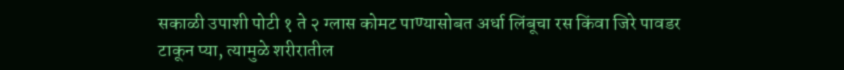सकाळी उपाशी पोटी १ ते २ ग्लास कोमट पाण्यासोबत अर्धा लिंबूचा रस किंवा जिरे पावडर टाकून प्या, त्यामुळे शरीरातील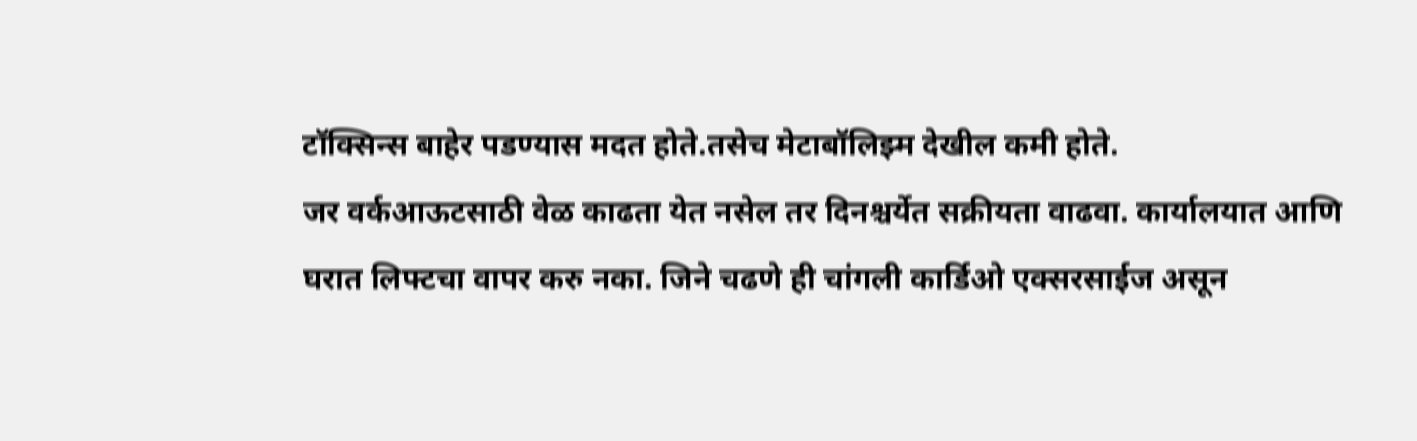टॉक्सिन्स बाहेर पडण्यास मदत होते.तसेच मेटाबॉलिझ्म देखील कमी होते.
जर वर्कआऊटसाठी वेळ काढता येत नसेल तर दिनश्चर्येत सक्रीयता वाढवा. कार्यालयात आणि घरात लिफ्टचा वापर करु नका. जिने चढणे ही चांगली कार्डिओ एक्सरसाईज असून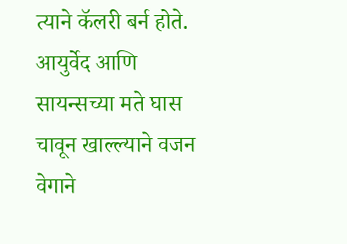त्याने कॅलरी बर्न होते.
आयुर्वेद आणि सायन्सच्या मते घास चावून खाल्ल्याने वजन वेगाने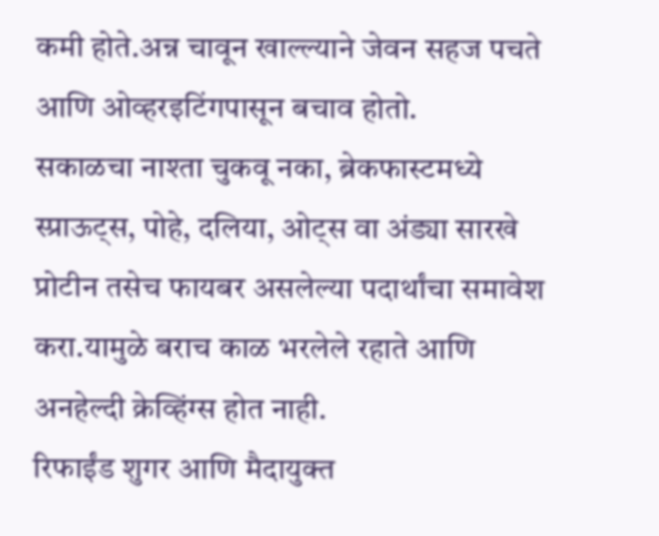कमी होते.अन्न चावून खाल्ल्याने जेवन सहज पचते आणि ओव्हरइटिंगपासून बचाव होतो.
सकाळचा नाश्ता चुकवू नका, ब्रेकफास्टमध्ये स्प्राऊट्स, पोहे, दलिया, ओट्स वा अंड्या सारखे प्रोटीन तसेच फायबर असलेल्या पदार्थांचा समावेश करा.यामुळे बराच काळ भरलेले रहाते आणि अनहेल्दी क्रेव्हिंग्स होत नाही.
रिफाईंड शुगर आणि मैदायुक्त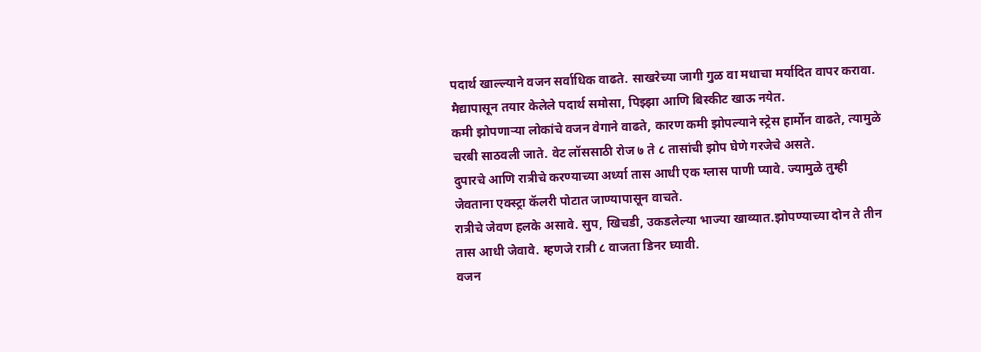पदार्थ खाल्ल्याने वजन सर्वाधिक वाढते. साखरेच्या जागी गुळ वा मधाचा मर्यादित वापर करावा. मैद्यापासून तयार केलेले पदार्थ समोसा, पिझ्झा आणि बिस्कीट खाऊ नयेत.
कमी झोपणाऱ्या लोकांचे वजन वेगाने वाढते, कारण कमी झोपल्याने स्ट्रेस हार्मोन वाढते, त्यामुळे चरबी साठवली जाते. वेट लॉससाठी रोज ७ ते ८ तासांची झोप घेणे गरजेचे असते.
दुपारचे आणि रात्रीचे करण्याच्या अर्ध्या तास आधी एक ग्लास पाणी प्यावे. ज्यामुळे तुम्ही जेवताना एक्स्ट्रा कॅलरी पोटात जाण्यापासून वाचते.
रात्रीचे जेवण हलके असावे. सुप, खिचडी, उकडलेल्या भाज्या खाव्यात.झोपण्याच्या दोन ते तीन तास आधी जेवावे. म्हणजे रात्री ८ वाजता डिनर घ्यावी.
वजन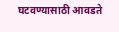घटवण्यासाठी आवडते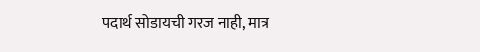पदार्थ सोडायची गरज नाही, मात्र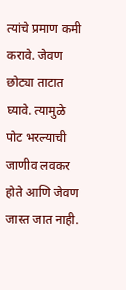त्यांचे प्रमाण कमी करावे. जेवण छोट्या ताटात घ्यावे. त्यामुळे पोट भरल्याची जाणीव लवकर होते आणि जेवण जास्त जात नाही.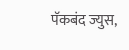पॅकबंद ज्युस,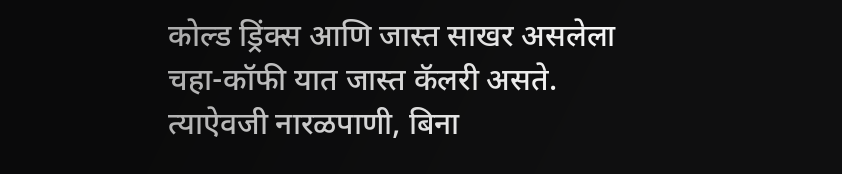कोल्ड ड्रिंक्स आणि जास्त साखर असलेला चहा-कॉफी यात जास्त कॅलरी असते. त्याऐवजी नारळपाणी, बिना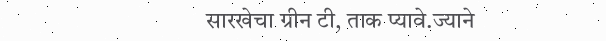सारखेचा ग्रीन टी, ताक प्यावे.ज्याने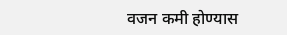वजन कमी होण्यास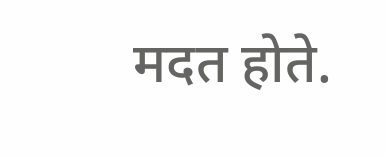मदत होते.